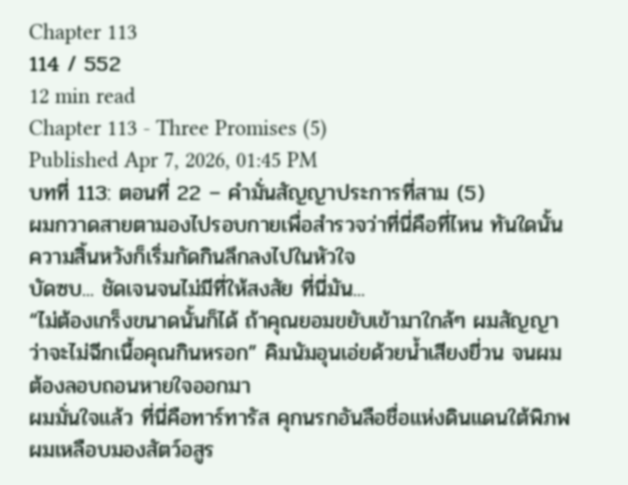Chapter 113
114 / 552
12 min read
Chapter 113 - Three Promises (5)
Published Apr 7, 2026, 01:45 PM
บทที่ 113: ตอนที่ 22 – คำมั่นสัญญาประการที่สาม (5)
ผมกวาดสายตามองไปรอบกายเพื่อสำรวจว่าที่นี่คือที่ไหน ทันใดนั้น ความสิ้นหวังก็เริ่มกัดกินลึกลงไปในหัวใจ
บัดซบ... ชัดเจนจนไม่มีที่ให้สงสัย ที่นี่มัน...
“ไม่ต้องเกร็งขนาดนั้นก็ได้ ถ้าคุณยอมขยับเข้ามาใกล้ๆ ผมสัญญาว่าจะไม่ฉีกเนื้อคุณกินหรอก” คิมนัมอุนเอ่ยด้วยน้ำเสียงยี่วน จนผมต้องลอบถอนหายใจออกมา
ผมมั่นใจแล้ว ที่นี่คือทาร์ทารัส คุกนรกอันลือชื่อแห่งดินแดนใต้พิภพ ผมเหลือบมองสัตว์อสูร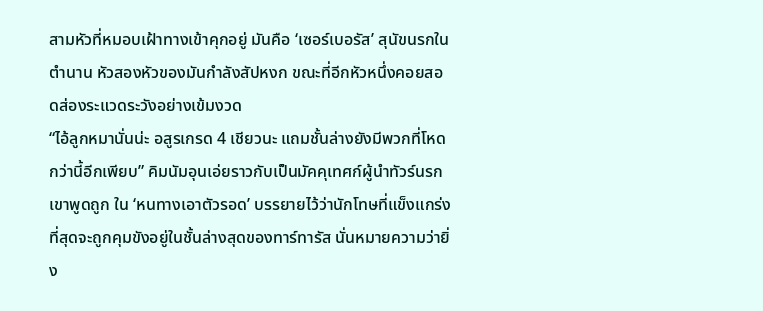สามหัวที่หมอบเฝ้าทางเข้าคุกอยู่ มันคือ ‘เซอร์เบอรัส’ สุนัขนรกในตำนาน หัวสองหัวของมันกำลังสัปหงก ขณะที่อีกหัวหนึ่งคอยสอดส่องระแวดระวังอย่างเข้มงวด
“ไอ้ลูกหมานั่นน่ะ อสูรเกรด 4 เชียวนะ แถมชั้นล่างยังมีพวกที่โหดกว่านี้อีกเพียบ” คิมนัมอุนเอ่ยราวกับเป็นมัคคุเทศก์ผู้นำทัวร์นรก
เขาพูดถูก ใน ‘หนทางเอาตัวรอด’ บรรยายไว้ว่านักโทษที่แข็งแกร่งที่สุดจะถูกคุมขังอยู่ในชั้นล่างสุดของทาร์ทารัส นั่นหมายความว่ายิ่ง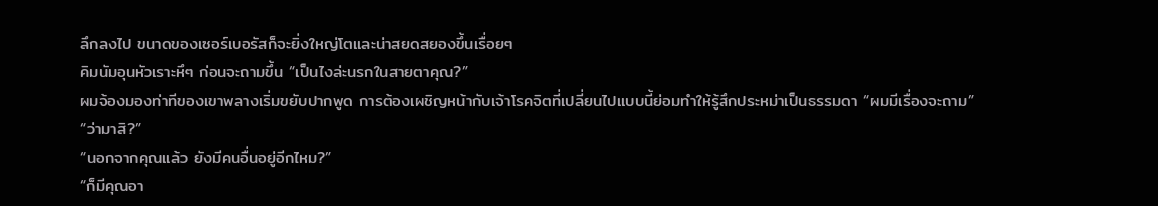ลึกลงไป ขนาดของเซอร์เบอรัสก็จะยิ่งใหญ่โตและน่าสยดสยองขึ้นเรื่อยๆ
คิมนัมอุนหัวเราะหึๆ ก่อนจะถามขึ้น “เป็นไงล่ะนรกในสายตาคุณ?”
ผมจ้องมองท่าทีของเขาพลางเริ่มขยับปากพูด การต้องเผชิญหน้ากับเจ้าโรคจิตที่เปลี่ยนไปแบบนี้ย่อมทำให้รู้สึกประหม่าเป็นธรรมดา “ผมมีเรื่องจะถาม”
“ว่ามาสิ?”
“นอกจากคุณแล้ว ยังมีคนอื่นอยู่อีกไหม?”
“ก็มีคุณอา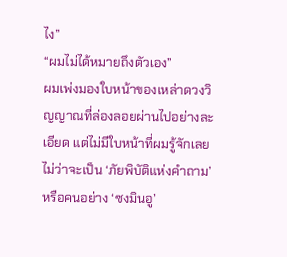ไง”
“ผมไม่ได้หมายถึงตัวเอง”
ผมเพ่งมองใบหน้าของเหล่าดวงวิญญาณที่ล่องลอยผ่านไปอย่างละเอียด แต่ไม่มีใบหน้าที่ผมรู้จักเลย ไม่ว่าจะเป็น ‘ภัยพิบัติแห่งคำถาม’ หรือคนอย่าง ‘ซงมินอู’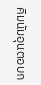คิมนัมอุนตอบก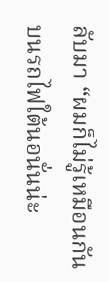ลับมา “ผมก็ไม่รู้เหมือนกัน บนรถไฟใต้นอนั่นน่ะ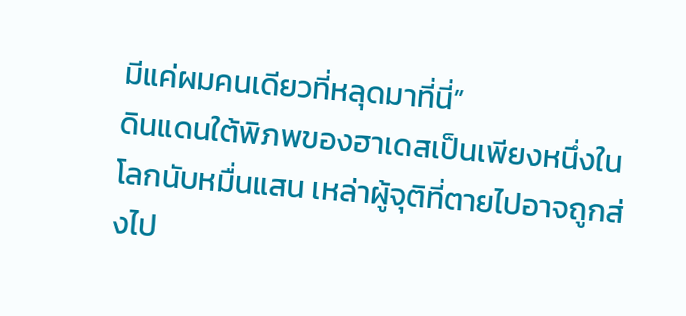มีแค่ผมคนเดียวที่หลุดมาที่นี่”
ดินแดนใต้พิภพของฮาเดสเป็นเพียงหนึ่งในโลกนับหมื่นแสน เหล่าผู้จุติที่ตายไปอาจถูกส่งไป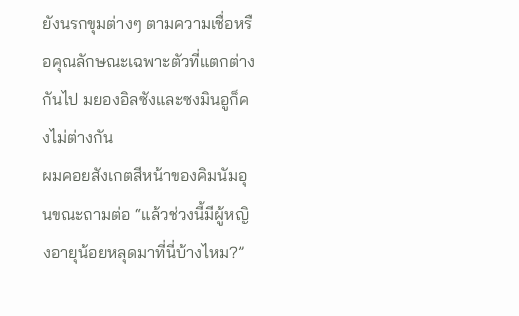ยังนรกขุมต่างๆ ตามความเชื่อหรือคุณลักษณะเฉพาะตัวที่แตกต่างกันไป มยองอิลซังและซงมินอูก็คงไม่ต่างกัน
ผมคอยสังเกตสีหน้าของคิมนัมอุนขณะถามต่อ “แล้วช่วงนี้มีผู้หญิงอายุน้อยหลุดมาที่นี่บ้างไหม?”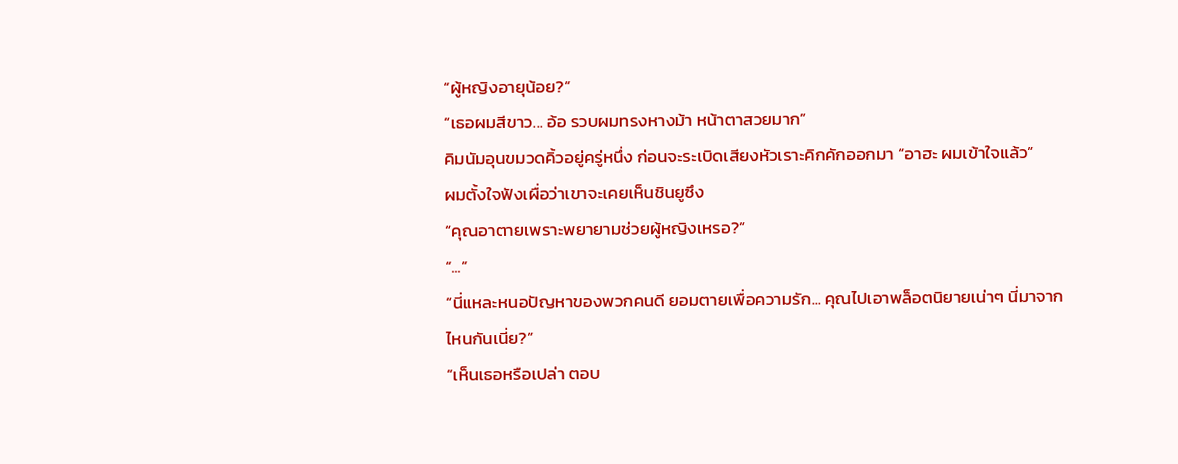“ผู้หญิงอายุน้อย?”
“เธอผมสีขาว... อ้อ รวบผมทรงหางม้า หน้าตาสวยมาก”
คิมนัมอุนขมวดคิ้วอยู่ครู่หนึ่ง ก่อนจะระเบิดเสียงหัวเราะคิกคักออกมา “อาฮะ ผมเข้าใจแล้ว”
ผมตั้งใจฟังเผื่อว่าเขาจะเคยเห็นชินยูซึง
“คุณอาตายเพราะพยายามช่วยผู้หญิงเหรอ?”
“...”
“นี่แหละหนอปัญหาของพวกคนดี ยอมตายเพื่อความรัก... คุณไปเอาพล็อตนิยายเน่าๆ นี่มาจากไหนกันเนี่ย?”
“เห็นเธอหรือเปล่า ตอบ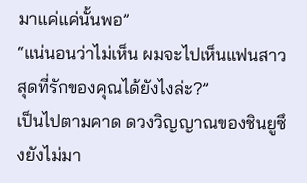มาแค่แค่นั้นพอ”
“แน่นอนว่าไม่เห็น ผมจะไปเห็นแฟนสาวสุดที่รักของคุณได้ยังไงล่ะ?”
เป็นไปตามคาด ดวงวิญญาณของชินยูซึงยังไม่มา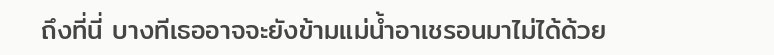ถึงที่นี่ บางทีเธออาจจะยังข้ามแม่น้ำอาเชรอนมาไม่ได้ด้วย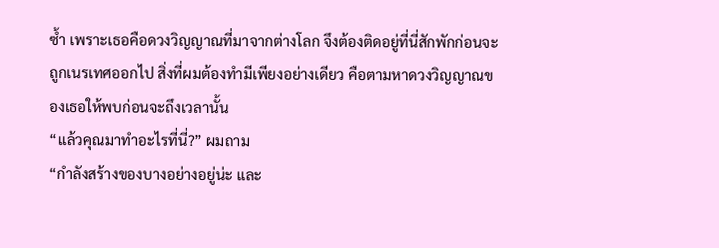ซ้ำ เพราะเธอคือดวงวิญญาณที่มาจากต่างโลก จึงต้องติดอยู่ที่นี่สักพักก่อนจะถูกเนรเทศออกไป สิ่งที่ผมต้องทำมีเพียงอย่างเดียว คือตามหาดวงวิญญาณของเธอให้พบก่อนจะถึงเวลานั้น
“แล้วคุณมาทำอะไรที่นี่?” ผมถาม
“กำลังสร้างของบางอย่างอยู่น่ะ และ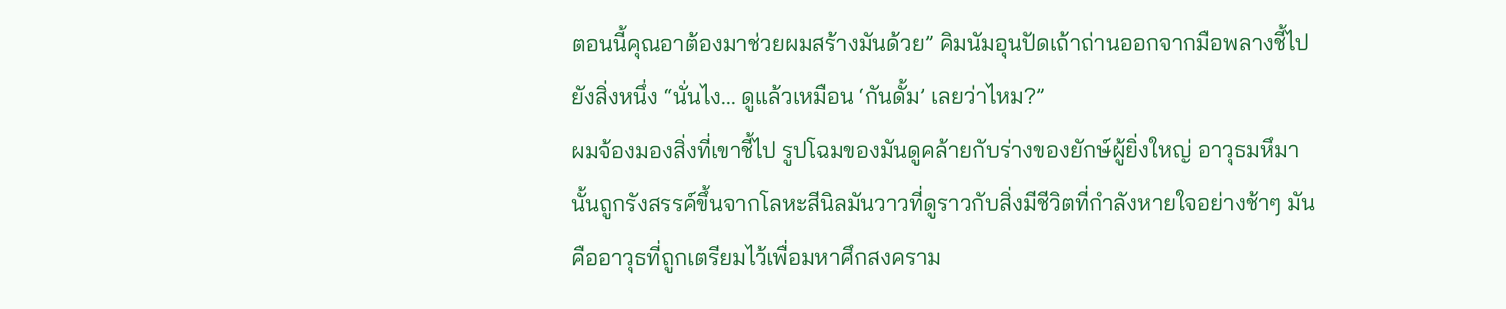ตอนนี้คุณอาต้องมาช่วยผมสร้างมันด้วย” คิมนัมอุนปัดเถ้าถ่านออกจากมือพลางชี้ไปยังสิ่งหนึ่ง “นั่นไง... ดูแล้วเหมือน ‘กันดั้ม’ เลยว่าไหม?”
ผมจ้องมองสิ่งที่เขาชี้ไป รูปโฉมของมันดูคล้ายกับร่างของยักษ์ผู้ยิ่งใหญ่ อาวุธมหึมานั้นถูกรังสรรค์ขึ้นจากโลหะสีนิลมันวาวที่ดูราวกับสิ่งมีชีวิตที่กำลังหายใจอย่างช้าๆ มันคืออาวุธที่ถูกเตรียมไว้เพื่อมหาศึกสงคราม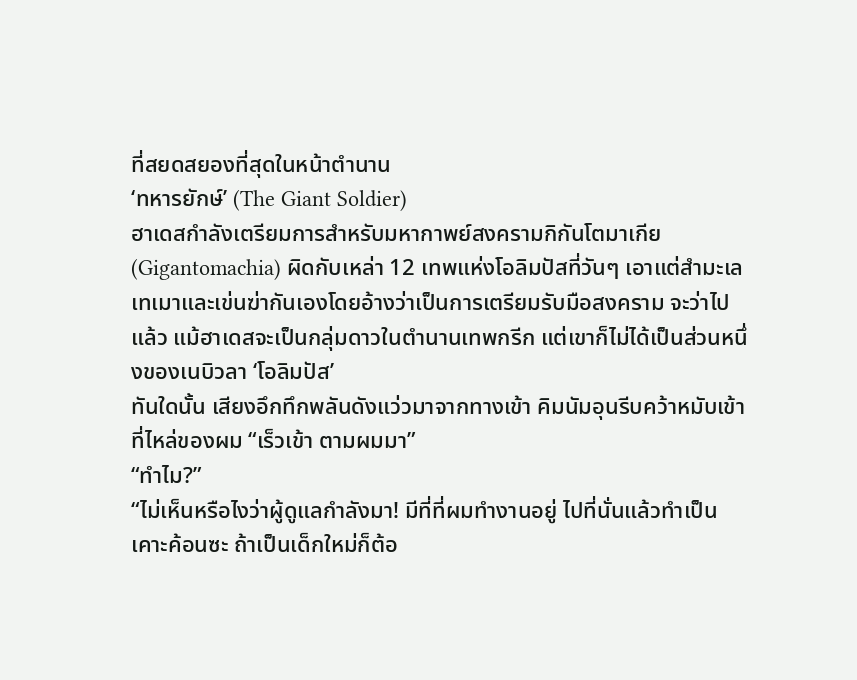ที่สยดสยองที่สุดในหน้าตำนาน
‘ทหารยักษ์’ (The Giant Soldier)
ฮาเดสกำลังเตรียมการสำหรับมหากาพย์สงครามกิกันโตมาเกีย (Gigantomachia) ผิดกับเหล่า 12 เทพแห่งโอลิมปัสที่วันๆ เอาแต่สำมะเลเทเมาและเข่นฆ่ากันเองโดยอ้างว่าเป็นการเตรียมรับมือสงคราม จะว่าไปแล้ว แม้ฮาเดสจะเป็นกลุ่มดาวในตำนานเทพกรีก แต่เขาก็ไม่ได้เป็นส่วนหนึ่งของเนบิวลา ‘โอลิมปัส’
ทันใดนั้น เสียงอึกทึกพลันดังแว่วมาจากทางเข้า คิมนัมอุนรีบคว้าหมับเข้าที่ไหล่ของผม “เร็วเข้า ตามผมมา”
“ทำไม?”
“ไม่เห็นหรือไงว่าผู้ดูแลกำลังมา! มีที่ที่ผมทำงานอยู่ ไปที่นั่นแล้วทำเป็นเคาะค้อนซะ ถ้าเป็นเด็กใหม่ก็ต้อ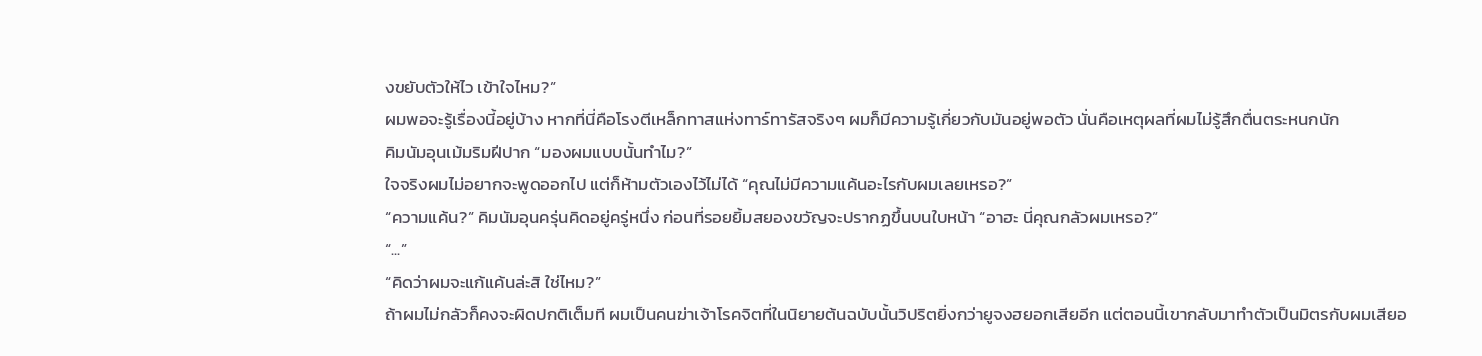งขยับตัวให้ไว เข้าใจไหม?”
ผมพอจะรู้เรื่องนี้อยู่บ้าง หากที่นี่คือโรงตีเหล็กทาสแห่งทาร์ทารัสจริงๆ ผมก็มีความรู้เกี่ยวกับมันอยู่พอตัว นั่นคือเหตุผลที่ผมไม่รู้สึกตื่นตระหนกนัก
คิมนัมอุนเม้มริมฝีปาก “มองผมแบบนั้นทำไม?”
ใจจริงผมไม่อยากจะพูดออกไป แต่ก็ห้ามตัวเองไว้ไม่ได้ “คุณไม่มีความแค้นอะไรกับผมเลยเหรอ?”
“ความแค้น?” คิมนัมอุนครุ่นคิดอยู่ครู่หนึ่ง ก่อนที่รอยยิ้มสยองขวัญจะปรากฏขึ้นบนใบหน้า “อาฮะ นี่คุณกลัวผมเหรอ?”
“...”
“คิดว่าผมจะแก้แค้นล่ะสิ ใช่ไหม?”
ถ้าผมไม่กลัวก็คงจะผิดปกติเต็มที ผมเป็นคนฆ่าเจ้าโรคจิตที่ในนิยายต้นฉบับนั้นวิปริตยิ่งกว่ายูจงฮยอกเสียอีก แต่ตอนนี้เขากลับมาทำตัวเป็นมิตรกับผมเสียอ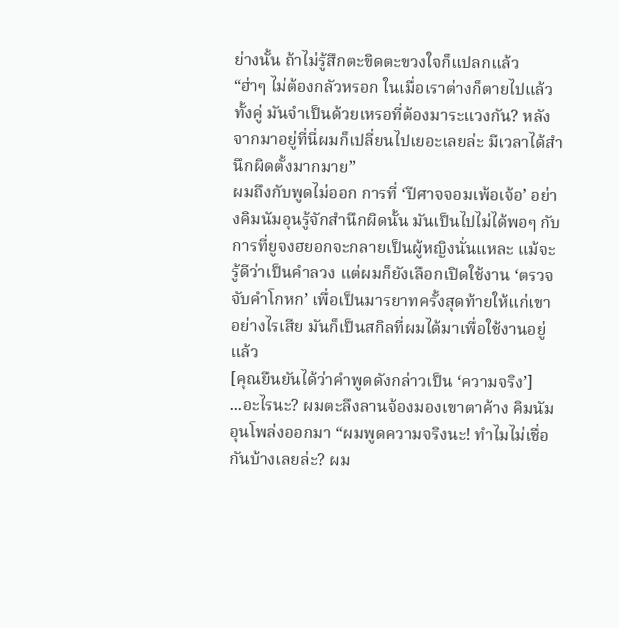ย่างนั้น ถ้าไม่รู้สึกตะขิดตะขวงใจก็แปลกแล้ว
“ฮ่าๆ ไม่ต้องกลัวหรอก ในเมื่อเราต่างก็ตายไปแล้วทั้งคู่ มันจำเป็นด้วยเหรอที่ต้องมาระแวงกัน? หลังจากมาอยู่ที่นี่ผมก็เปลี่ยนไปเยอะเลยล่ะ มีเวลาได้สำนึกผิดตั้งมากมาย”
ผมถึงกับพูดไม่ออก การที่ ‘ปีศาจจอมเพ้อเจ้อ’ อย่างคิมนัมอุนรู้จักสำนึกผิดนั้น มันเป็นไปไม่ได้พอๆ กับการที่ยูจงฮยอกจะกลายเป็นผู้หญิงนั่นแหละ แม้จะรู้ดีว่าเป็นคำลวง แต่ผมก็ยังเลือกเปิดใช้งาน ‘ตรวจจับคำโกหก’ เพื่อเป็นมารยาทครั้งสุดท้ายให้แก่เขา อย่างไรเสีย มันก็เป็นสกิลที่ผมได้มาเพื่อใช้งานอยู่แล้ว
[คุณยืนยันได้ว่าคำพูดดังกล่าวเป็น ‘ความจริง’]
...อะไรนะ? ผมตะลึงลานจ้องมองเขาตาค้าง คิมนัมอุนโพล่งออกมา “ผมพูดความจริงนะ! ทำไมไม่เชื่อกันบ้างเลยล่ะ? ผม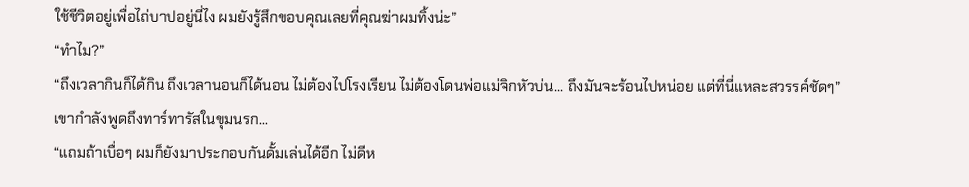ใช้ชีวิตอยู่เพื่อไถ่บาปอยู่นี่ไง ผมยังรู้สึกขอบคุณเลยที่คุณฆ่าผมทิ้งน่ะ”
“ทำไม?”
“ถึงเวลากินก็ได้กิน ถึงเวลานอนก็ได้นอน ไม่ต้องไปโรงเรียน ไม่ต้องโดนพ่อแม่จิกหัวบ่น... ถึงมันจะร้อนไปหน่อย แต่ที่นี่แหละสวรรค์ชัดๆ”
เขากำลังพูดถึงทาร์ทารัสในขุมนรก...
“แถมถ้าเบื่อๆ ผมก็ยังมาประกอบกันดั้มเล่นได้อีก ไม่ดีห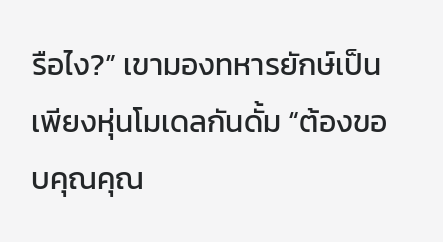รือไง?” เขามองทหารยักษ์เป็นเพียงหุ่นโมเดลกันดั้ม “ต้องขอบคุณคุณ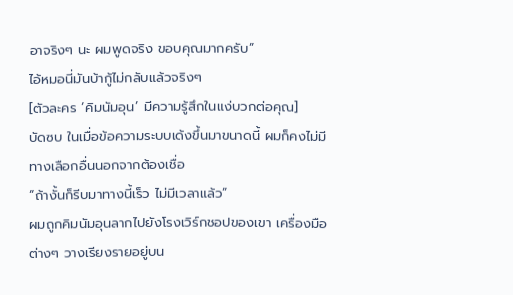อาจริงๆ นะ ผมพูดจริง ขอบคุณมากครับ”
ไอ้หมอนี่มันบ้ากู้ไม่กลับแล้วจริงๆ
[ตัวละคร ‘คิมนัมอุน’ มีความรู้สึกในแง่บวกต่อคุณ]
บัดซบ ในเมื่อข้อความระบบเด้งขึ้นมาขนาดนี้ ผมก็คงไม่มีทางเลือกอื่นนอกจากต้องเชื่อ
“ถ้างั้นก็รีบมาทางนี้เร็ว ไม่มีเวลาแล้ว”
ผมถูกคิมนัมอุนลากไปยังโรงเวิร์กชอปของเขา เครื่องมือต่างๆ วางเรียงรายอยู่บน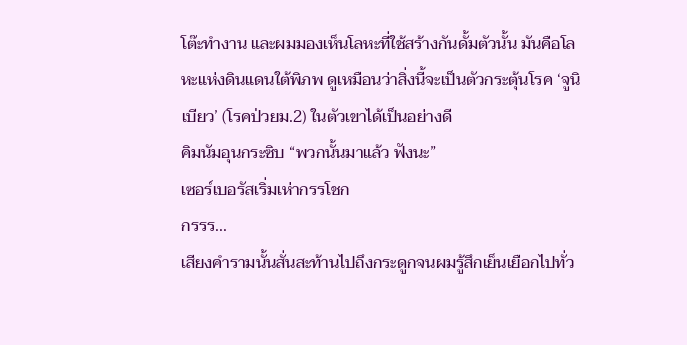โต๊ะทำงาน และผมมองเห็นโลหะที่ใช้สร้างกันดั้มตัวนั้น มันคือโลหะแห่งดินแดนใต้พิภพ ดูเหมือนว่าสิ่งนี้จะเป็นตัวกระตุ้นโรค ‘จูนิเบียว’ (โรคป่วยม.2) ในตัวเขาได้เป็นอย่างดี
คิมนัมอุนกระซิบ “พวกนั้นมาแล้ว ฟังนะ”
เซอร์เบอรัสเริ่มเห่ากรรโชก
กรรร...
เสียงคำรามนั้นสั่นสะท้านไปถึงกระดูกจนผมรู้สึกเย็นเยือกไปทั่ว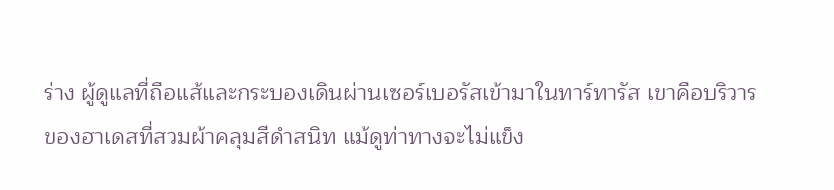ร่าง ผู้ดูแลที่ถือแส้และกระบองเดินผ่านเซอร์เบอรัสเข้ามาในทาร์ทารัส เขาคือบริวารของฮาเดสที่สวมผ้าคลุมสีดำสนิท แม้ดูท่าทางจะไม่แข็ง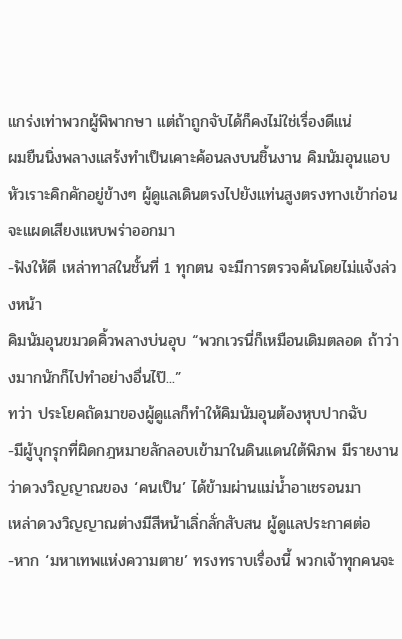แกร่งเท่าพวกผู้พิพากษา แต่ถ้าถูกจับได้ก็คงไม่ใช่เรื่องดีแน่
ผมยืนนิ่งพลางแสร้งทำเป็นเคาะค้อนลงบนชิ้นงาน คิมนัมอุนแอบหัวเราะคิกคักอยู่ข้างๆ ผู้ดูแลเดินตรงไปยังแท่นสูงตรงทางเข้าก่อนจะแผดเสียงแหบพร่าออกมา
-ฟังให้ดี เหล่าทาสในชั้นที่ 1 ทุกตน จะมีการตรวจค้นโดยไม่แจ้งล่วงหน้า
คิมนัมอุนขมวดคิ้วพลางบ่นอุบ “พวกเวรนี่ก็เหมือนเดิมตลอด ถ้าว่างมากนักก็ไปทำอย่างอื่นไป๊...”
ทว่า ประโยคถัดมาของผู้ดูแลก็ทำให้คิมนัมอุนต้องหุบปากฉับ
-มีผู้บุกรุกที่ผิดกฎหมายลักลอบเข้ามาในดินแดนใต้พิภพ มีรายงานว่าดวงวิญญาณของ ‘คนเป็น’ ได้ข้ามผ่านแม่น้ำอาเชรอนมา
เหล่าดวงวิญญาณต่างมีสีหน้าเลิ่กลั่กสับสน ผู้ดูแลประกาศต่อ
-หาก ‘มหาเทพแห่งความตาย’ ทรงทราบเรื่องนี้ พวกเจ้าทุกคนจะ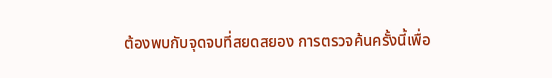ต้องพบกับจุดจบที่สยดสยอง การตรวจค้นครั้งนี้เพื่อ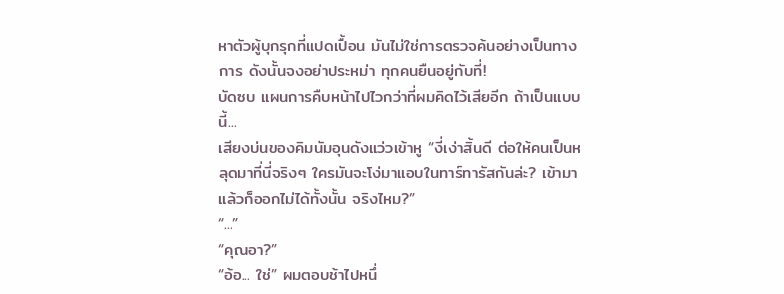หาตัวผู้บุกรุกที่แปดเปื้อน มันไม่ใช่การตรวจค้นอย่างเป็นทางการ ดังนั้นจงอย่าประหม่า ทุกคนยืนอยู่กับที่!
บัดซบ แผนการคืบหน้าไปไวกว่าที่ผมคิดไว้เสียอีก ถ้าเป็นแบบนี้...
เสียงบ่นของคิมนัมอุนดังแว่วเข้าหู “งี่เง่าสิ้นดี ต่อให้คนเป็นหลุดมาที่นี่จริงๆ ใครมันจะโง่มาแอบในทาร์ทารัสกันล่ะ? เข้ามาแล้วก็ออกไม่ได้ทั้งนั้น จริงไหม?”
“...”
“คุณอา?”
“อ้อ... ใช่” ผมตอบช้าไปหนึ่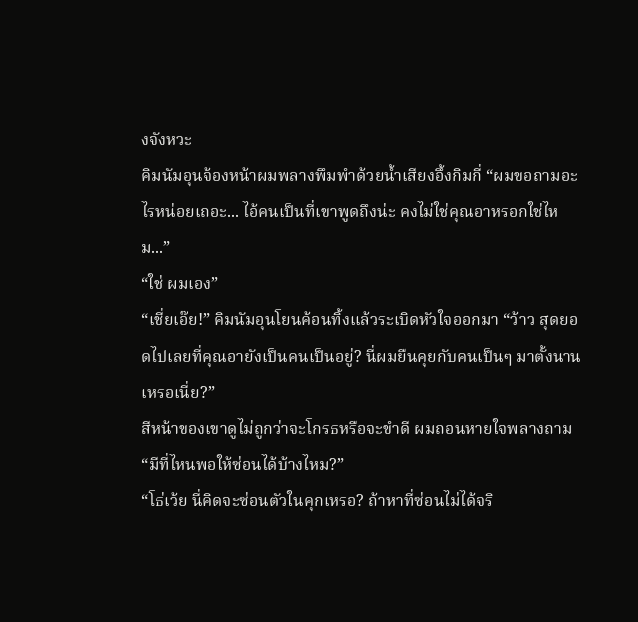งจังหวะ
คิมนัมอุนจ้องหน้าผมพลางพึมพำด้วยน้ำเสียงอึ้งกิมกี่ “ผมขอถามอะไรหน่อยเถอะ... ไอ้คนเป็นที่เขาพูดถึงน่ะ คงไม่ใช่คุณอาหรอกใช่ไหม...”
“ใช่ ผมเอง”
“เชี่ยเอ๊ย!” คิมนัมอุนโยนค้อนทิ้งแล้วระเบิดหัวใจออกมา “ว้าว สุดยอดไปเลยที่คุณอายังเป็นคนเป็นอยู่? นี่ผมยืนคุยกับคนเป็นๆ มาตั้งนานเหรอเนี่ย?”
สีหน้าของเขาดูไม่ถูกว่าจะโกรธหรือจะขำดี ผมถอนหายใจพลางถาม “มีที่ไหนพอให้ซ่อนได้บ้างไหม?”
“โธ่เว้ย นี่คิดจะซ่อนตัวในคุกเหรอ? ถ้าหาที่ซ่อนไม่ได้จริ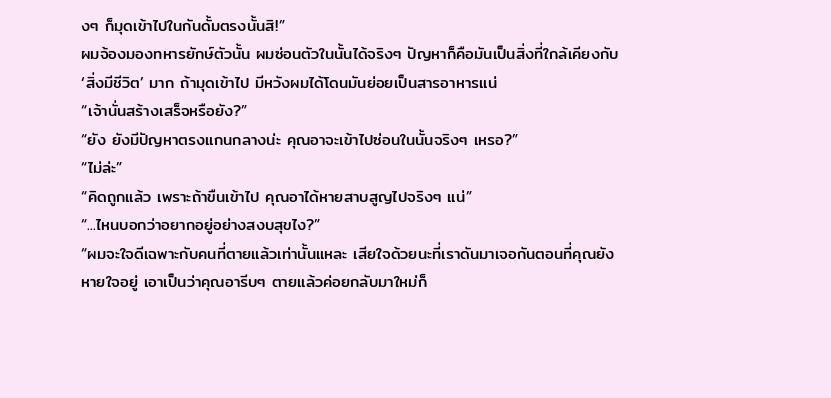งๆ ก็มุดเข้าไปในกันดั้มตรงนั้นสิ!”
ผมจ้องมองทหารยักษ์ตัวนั้น ผมซ่อนตัวในนั้นได้จริงๆ ปัญหาก็คือมันเป็นสิ่งที่ใกล้เคียงกับ ‘สิ่งมีชีวิต’ มาก ถ้ามุดเข้าไป มีหวังผมได้โดนมันย่อยเป็นสารอาหารแน่
“เจ้านั่นสร้างเสร็จหรือยัง?”
“ยัง ยังมีปัญหาตรงแกนกลางน่ะ คุณอาจะเข้าไปซ่อนในนั้นจริงๆ เหรอ?”
“ไม่ล่ะ”
“คิดถูกแล้ว เพราะถ้าขืนเข้าไป คุณอาได้หายสาบสูญไปจริงๆ แน่”
“...ไหนบอกว่าอยากอยู่อย่างสงบสุขไง?”
“ผมจะใจดีเฉพาะกับคนที่ตายแล้วเท่านั้นแหละ เสียใจด้วยนะที่เราดันมาเจอกันตอนที่คุณยังหายใจอยู่ เอาเป็นว่าคุณอารีบๆ ตายแล้วค่อยกลับมาใหม่ก็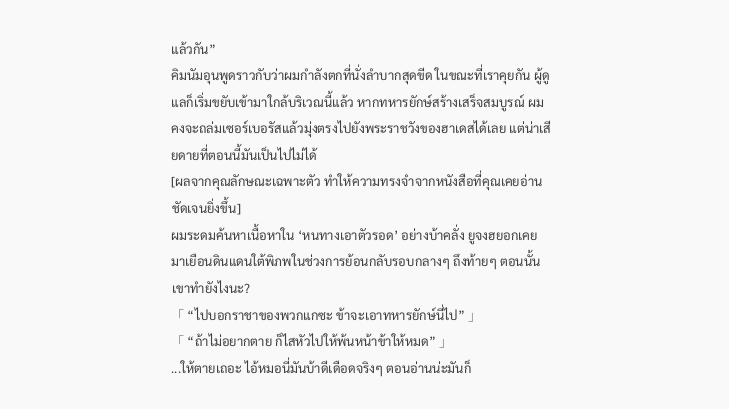แล้วกัน”
คิมนัมอุนพูดราวกับว่าผมกำลังตกที่นั่งลำบากสุดขีด ในขณะที่เราคุยกัน ผู้ดูแลก็เริ่มขยับเข้ามาใกล้บริเวณนี้แล้ว หากทหารยักษ์สร้างเสร็จสมบูรณ์ ผมคงจะถล่มเซอร์เบอรัสแล้วมุ่งตรงไปยังพระราชวังของฮาเดสได้เลย แต่น่าเสียดายที่ตอนนี้มันเป็นไปไม่ได้
[ผลจากคุณลักษณะเฉพาะตัว ทำให้ความทรงจำจากหนังสือที่คุณเคยอ่านชัดเจนยิ่งขึ้น]
ผมระดมค้นหาเนื้อหาใน ‘หนทางเอาตัวรอด’ อย่างบ้าคลั่ง ยูจงฮยอกเคยมาเยือนดินแดนใต้พิภพในช่วงการย้อนกลับรอบกลางๆ ถึงท้ายๆ ตอนนั้นเขาทำยังไงนะ?
「 “ไปบอกราชาของพวกแกซะ ข้าจะเอาทหารยักษ์นี่ไป” 」
「 “ถ้าไม่อยากตาย ก็ไสหัวไปให้พ้นหน้าข้าให้หมด” 」
...ให้ตายเถอะ ไอ้หมอนี่มันบ้าดีเดือดจริงๆ ตอนอ่านน่ะมันก็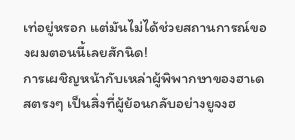เท่อยู่หรอก แต่มันไม่ได้ช่วยสถานการณ์ของผมตอนนี้เลยสักนิด!
การเผชิญหน้ากับเหล่าผู้พิพากษาของฮาเดสตรงๆ เป็นสิ่งที่ผู้ย้อนกลับอย่างยูจงฮ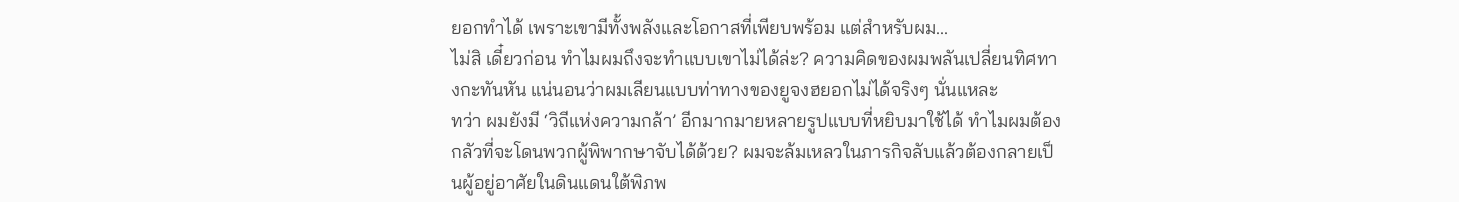ยอกทำได้ เพราะเขามีทั้งพลังและโอกาสที่เพียบพร้อม แต่สำหรับผม...
ไม่สิ เดี๋ยวก่อน ทำไมผมถึงจะทำแบบเขาไม่ได้ล่ะ? ความคิดของผมพลันเปลี่ยนทิศทางกะทันหัน แน่นอนว่าผมเลียนแบบท่าทางของยูจงฮยอกไม่ได้จริงๆ นั่นแหละ
ทว่า ผมยังมี ‘วิถีแห่งความกล้า’ อีกมากมายหลายรูปแบบที่หยิบมาใช้ได้ ทำไมผมต้องกลัวที่จะโดนพวกผู้พิพากษาจับได้ด้วย? ผมจะล้มเหลวในภารกิจลับแล้วต้องกลายเป็นผู้อยู่อาศัยในดินแดนใต้พิภพ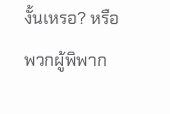งั้นเหรอ? หรือพวกผู้พิพาก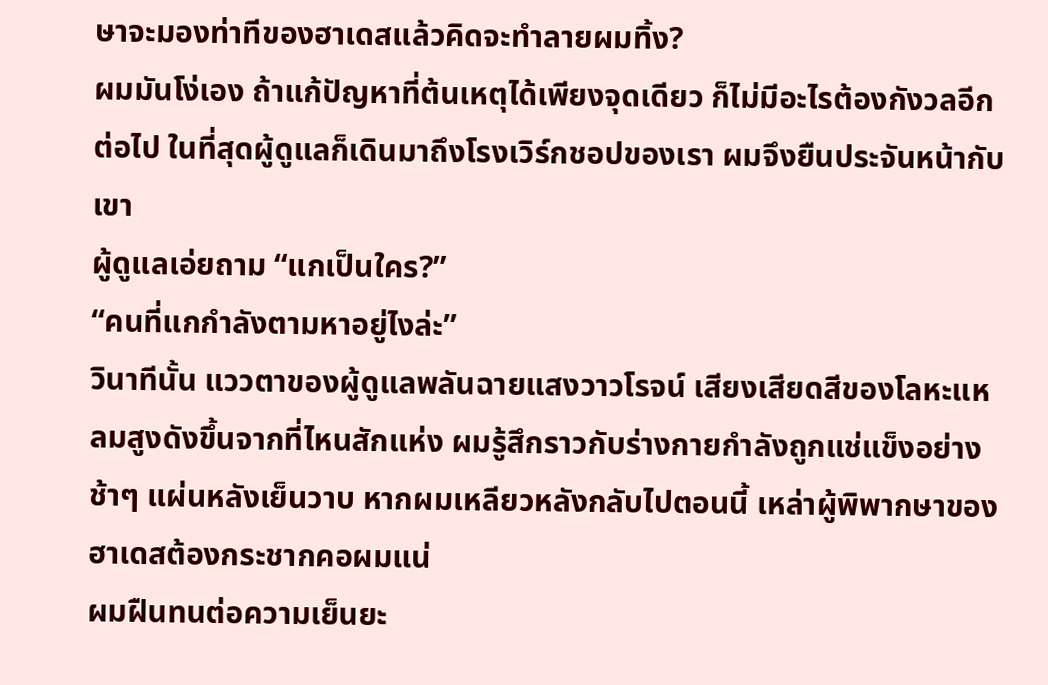ษาจะมองท่าทีของฮาเดสแล้วคิดจะทำลายผมทิ้ง?
ผมมันโง่เอง ถ้าแก้ปัญหาที่ต้นเหตุได้เพียงจุดเดียว ก็ไม่มีอะไรต้องกังวลอีกต่อไป ในที่สุดผู้ดูแลก็เดินมาถึงโรงเวิร์กชอปของเรา ผมจึงยืนประจันหน้ากับเขา
ผู้ดูแลเอ่ยถาม “แกเป็นใคร?”
“คนที่แกกำลังตามหาอยู่ไงล่ะ”
วินาทีนั้น แววตาของผู้ดูแลพลันฉายแสงวาวโรจน์ เสียงเสียดสีของโลหะแหลมสูงดังขึ้นจากที่ไหนสักแห่ง ผมรู้สึกราวกับร่างกายกำลังถูกแช่แข็งอย่างช้าๆ แผ่นหลังเย็นวาบ หากผมเหลียวหลังกลับไปตอนนี้ เหล่าผู้พิพากษาของฮาเดสต้องกระชากคอผมแน่
ผมฝืนทนต่อความเย็นยะ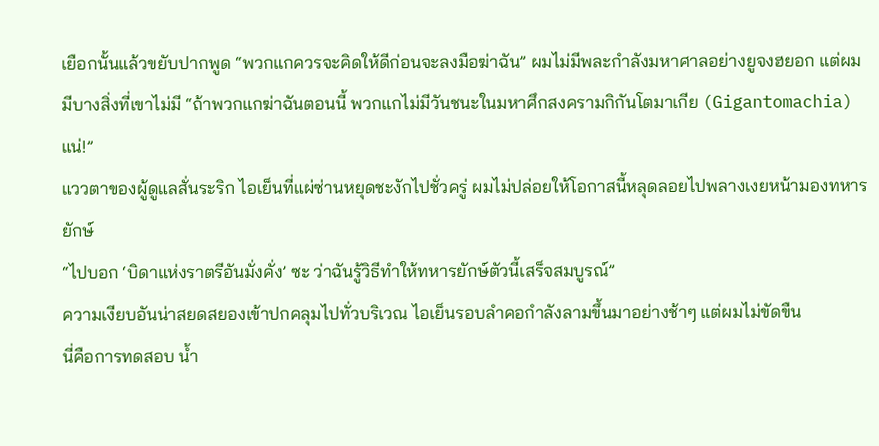เยือกนั้นแล้วขยับปากพูด “พวกแกควรจะคิดให้ดีก่อนจะลงมือฆ่าฉัน” ผมไม่มีพละกำลังมหาศาลอย่างยูจงฮยอก แต่ผมมีบางสิ่งที่เขาไม่มี “ถ้าพวกแกฆ่าฉันตอนนี้ พวกแกไม่มีวันชนะในมหาศึกสงครามกิกันโตมาเกีย (Gigantomachia) แน่!”
แววตาของผู้ดูแลสั่นระริก ไอเย็นที่แผ่ซ่านหยุดชะงักไปชั่วครู่ ผมไม่ปล่อยให้โอกาสนี้หลุดลอยไปพลางเงยหน้ามองทหารยักษ์
“ไปบอก ‘บิดาแห่งราตรีอันมั่งคั่ง’ ซะ ว่าฉันรู้วิธีทำให้ทหารยักษ์ตัวนี้เสร็จสมบูรณ์”
ความเงียบอันน่าสยดสยองเข้าปกคลุมไปทั่วบริเวณ ไอเย็นรอบลำคอกำลังลามขึ้นมาอย่างช้าๆ แต่ผมไม่ขัดขืน
นี่คือการทดสอบ น้ำ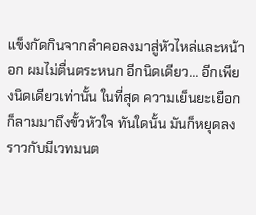แข็งกัดกินจากลำคอลงมาสู่หัวไหล่และหน้าอก ผมไม่ตื่นตระหนก อีกนิดเดียว... อีกเพียงนิดเดียวเท่านั้น ในที่สุด ความเย็นยะเยือกก็ลามมาถึงขั้วหัวใจ ทันใดนั้น มันก็หยุดลงราวกับมีเวทมนต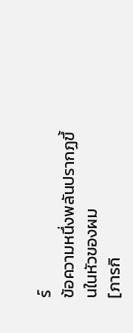ร์
ข้อความหนึ่งพลันปรากฏขึ้นในหัวของผม
[ภารกิ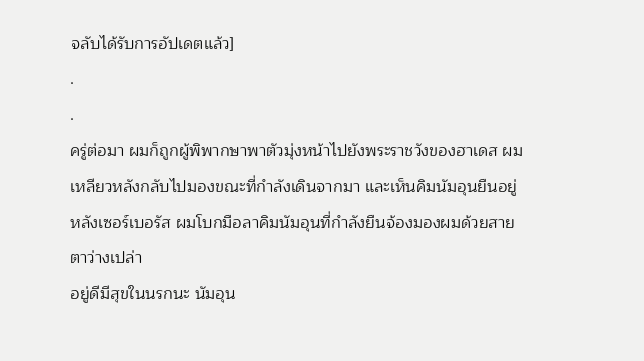จลับได้รับการอัปเดตแล้ว]
.
.
ครู่ต่อมา ผมก็ถูกผู้พิพากษาพาตัวมุ่งหน้าไปยังพระราชวังของฮาเดส ผมเหลียวหลังกลับไปมองขณะที่กำลังเดินจากมา และเห็นคิมนัมอุนยืนอยู่หลังเซอร์เบอรัส ผมโบกมือลาคิมนัมอุนที่กำลังยืนจ้องมองผมด้วยสายตาว่างเปล่า
อยู่ดีมีสุขในนรกนะ นัมอุน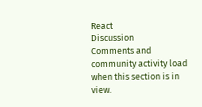React
Discussion
Comments and community activity load when this section is in view.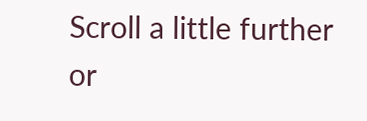Scroll a little further or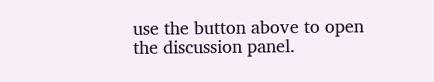use the button above to open the discussion panel.